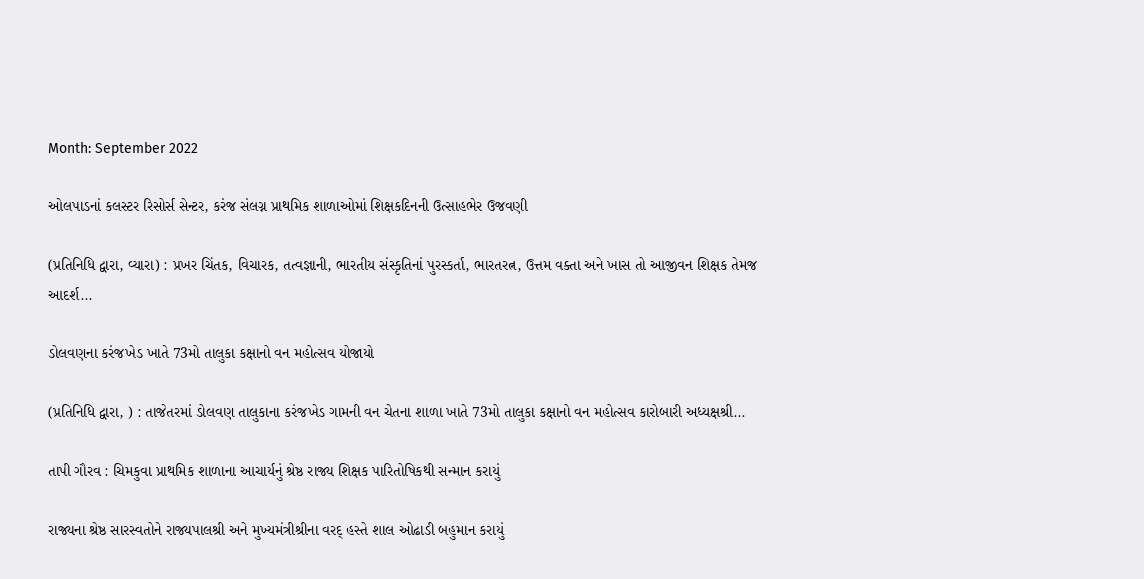Month: September 2022

ઓલપાડનાં કલસ્ટર રિસોર્સ સેન્ટર, કરંજ સંલગ્ન પ્રાથમિક શાળાઓમાં શિક્ષકદિનની ઉત્સાહભેર ઉજવણી

(પ્રતિનિધિ દ્વારા, વ્યારા) : પ્રખર ચિંતક, વિચારક, તત્વજ્ઞાની, ભારતીય સંસ્કૃતિનાં પુરસ્કર્તા, ભારતરત્ન, ઉત્તમ વક્તા અને ખાસ તો આજીવન શિક્ષક તેમજ આદર્શ...

ડોલવણના કરંજખેડ ખાતે 73મો તાલુકા કક્ષાનો વન મહોત્સવ યોજાયો

(પ્રતિનિધિ દ્વારા, ) : તાજેતરમાં ડોલવણ તાલુકાના કરંજખેડ ગામની વન ચેતના શાળા ખાતે 73મો તાલુકા કક્ષાનો વન મહોત્સવ કારોબારી અધ્યક્ષશ્રી...

તાપી ગૌરવ : ચિમકુવા પ્રાથમિક શાળાના આચાર્યનું શ્રેષ્ઠ રાજ્ય શિક્ષક પારિતોષિકથી સન્માન કરાયું

રાજ્યના શ્રેષ્ઠ સારસ્વતોને રાજ્યપાલશ્રી અને મુખ્યમંત્રીશ્રીના વરદ્ હસ્તે શાલ ઓઢાડી બહુમાન કરાયું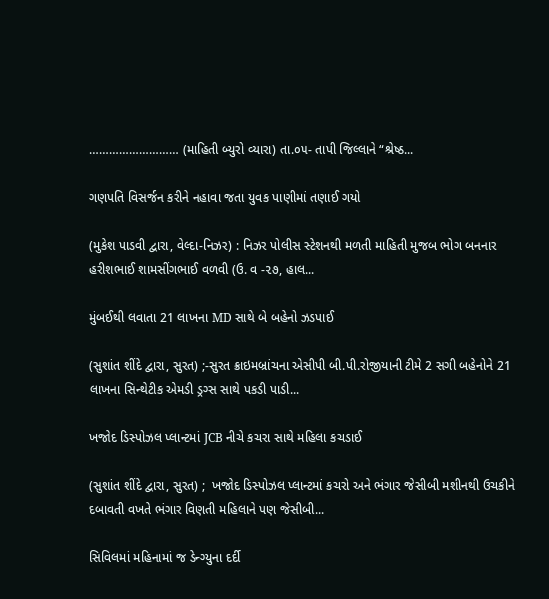……………………… (માહિતી બ્યુરો વ્યારા) તા.૦૫- તાપી જિલ્લાને “શ્રેષ્ઠ...

ગણપતિ વિસર્જન કરીને નહાવા જતા યુવક પાણીમાં તણાઈ ગયો

(મુકેશ પાડવી દ્વારા, વેલ્દા-નિઝર) : નિઝર પોલીસ સ્ટેશનથી મળતી માહિતી મુજબ ભોગ બનનાર હરીશભાઈ શામસીંગભાઈ વળવી (ઉ. વ -૨૭, હાલ...

મુંબઈથી લવાતા 21 લાખના MD સાથે બે બહેનો ઝડપાઈ

(સુશાંત શીંદે દ્વારા, સુરત) ;-સુરત ક્રાઇમબ્રાંચના એસીપી બી.પી.રોજીયાની ટીમે 2 સગી બહેનોને 21 લાખના સિન્થેટીક એમડી ડ્રગ્સ સાથે પકડી પાડી...

ખજોદ ડિસ્પોઝલ પ્લાન્ટમાં JCB નીચે કચરા સાથે મહિલા કચડાઈ

(સુશાંત શીંદે દ્વારા, સુરત) ;  ખજોદ ડિસ્પોઝલ પ્લાન્ટમાં કચરો અને ભંગાર જેસીબી મશીનથી ઉચકીને દબાવતી વખતે ભંગાર વિણતી મહિલાને પણ જેસીબી...

સિવિલમાં મહિનામાં જ ડેન્ગ્યુના દર્દી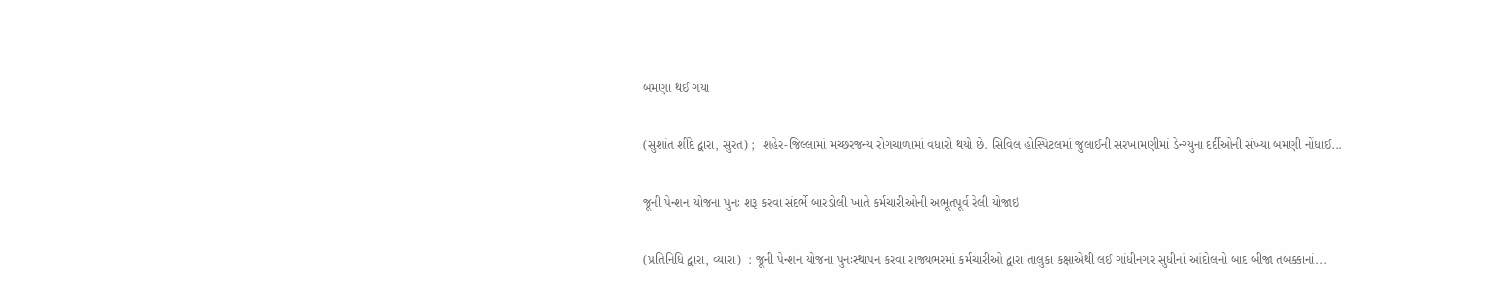બમણા થઈ ગયા

(સુશાંત શીંદે દ્વારા, સુરત) ;  શહેર-જિલ્લામાં મચ્છરજન્ય રોગચાળામાં વધારો થયો છે. સિવિલ હોસ્પિટલમાં જુલાઈની સરખામણીમાં ડેન્ગ્યુના દર્દીઓની સંખ્યા બમણી નોંધાઈ...

જૂની પેન્શન યોજના પુનઃ શરૂ કરવા સંદર્ભે બારડોલી ખાતે કર્મચારીઓની અભૂતપૂર્વ રેલી યોજાઇ

(પ્રતિનિધિ દ્વારા, વ્યારા)  : જૂની પેન્શન યોજના પુનઃસ્થાપન કરવા રાજ્યભરમાં કર્મચારીઓ દ્વારા તાલુકા કક્ષાએથી લઈ ગાંધીનગર સુધીનાં આંદોલનો બાદ બીજા તબક્કાનાં...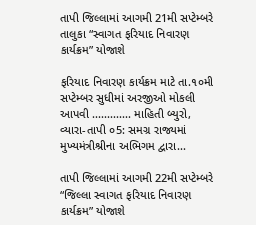તાપી જિલ્લામાં આગમી 21મી સપ્ટેમ્બરે તાલુકા “સ્વાગત ફરિયાદ નિવારણ કાર્યક્રમ” યોજાશે

ફરિયાદ નિવારણ કાર્યક્રમ માટે તા.૧૦મી સપ્ટેમ્બર સુધીમાં અરજીઓ મોકલી આપવી ............. માહિતી બ્યુરો, વ્યારા-તાપી ૦5: સમગ્ર રાજ્યમાં મુખ્યમંત્રીશ્રીના અભિગમ દ્વારા...

તાપી જિલ્લામાં આગમી 22મી સપ્ટેમ્બરે “જિલ્લા સ્વાગત ફરિયાદ નિવારણ કાર્યક્રમ” યોજાશે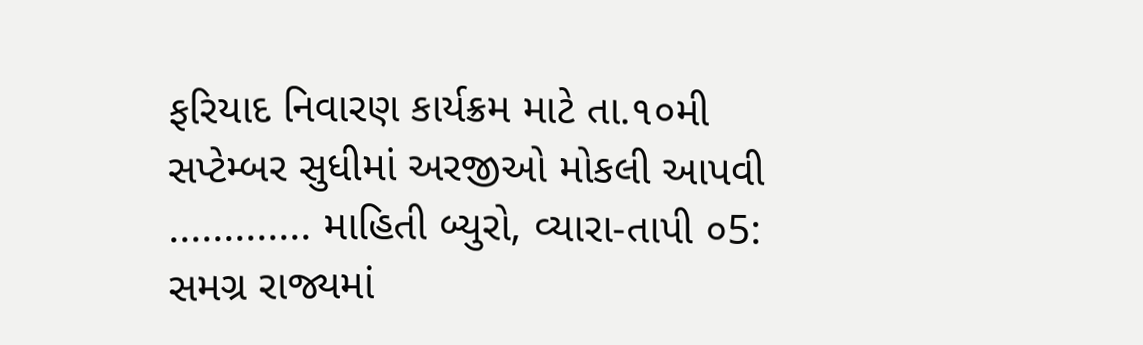ફરિયાદ નિવારણ કાર્યક્રમ માટે તા.૧૦મી સપ્ટેમ્બર સુધીમાં અરજીઓ મોકલી આપવી ............. માહિતી બ્યુરો, વ્યારા-તાપી ૦5: સમગ્ર રાજ્યમાં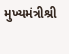મુખ્યમંત્રીશ્રી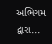અભિગમ દ્વારા...